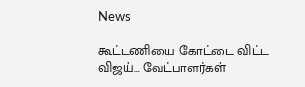News

கூட்டணியை கோட்டை விட்ட விஜய்… வேட்பாளர்கள்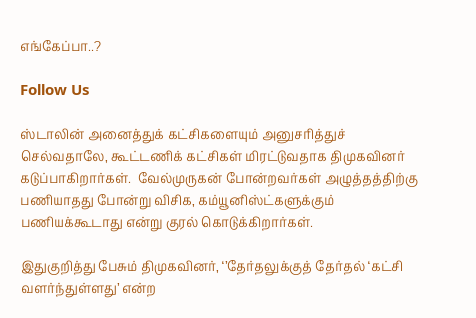எங்கேப்பா..?

Follow Us

ஸ்டாலின் அனைத்துக் கட்சிகளையும் அனுசரித்துச் செல்வதாலே, கூட்டணிக் கட்சிகள் மிரட்டுவதாக திமுகவினர் கடுப்பாகிறார்கள்.  வேல்முருகன் போன்றவர்கள் அழுத்தத்திற்கு பணியாதது போன்று விசிக, கம்யூனிஸ்ட்களுக்கும் பணியக்கூடாது என்று குரல் கொடுக்கிறார்கள்.

இதுகுறித்து பேசும் திமுகவினர், ‘’தேர்தலுக்குத் தேர்தல் ‘கட்சி வளர்ந்துள்ளது’ என்ற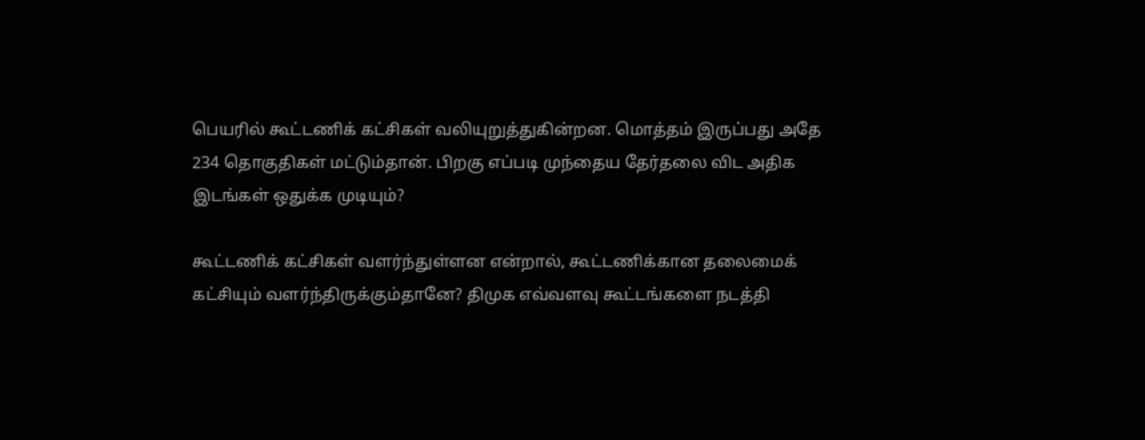பெயரில் கூட்டணிக் கட்சிகள் வலியுறுத்துகின்றன. மொத்தம் இருப்பது அதே 234 தொகுதிகள் மட்டும்தான். பிறகு எப்படி முந்தைய தேர்தலை விட அதிக இடங்கள் ஒதுக்க முடியும்?

கூட்டணிக் கட்சிகள் வளர்ந்துள்ளன என்றால், கூட்டணிக்கான தலைமைக் கட்சியும் வளர்ந்திருக்கும்தானே? திமுக எவ்வளவு கூட்டங்களை நடத்தி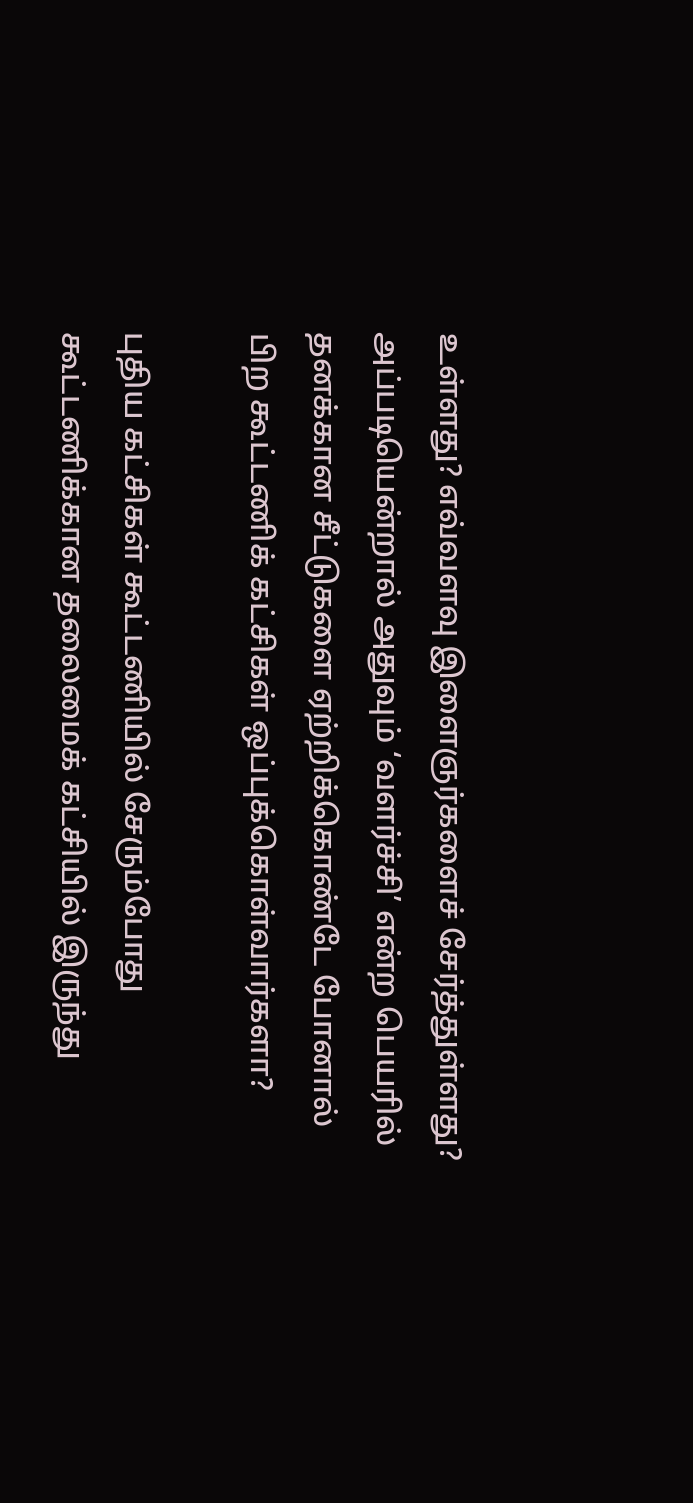உள்ளது? எவ்வளவு இளைஞர்களைச் சேர்த்துள்ளது? அப்படியென்றால் அதுவும் ‘வளர்ச்சி’ என்ற பெயரில் தனக்கான சீட்டுகளை ஏற்றிக்கொண்டே போனால் பிற கூட்டணிக் கட்சிகள் ஒப்புக்கொள்வார்களா?

புதிய கட்சிகள் கூட்டணியில் சேரும்போது கூட்டணிக்கான தலைமைக் கட்சியில் இருந்து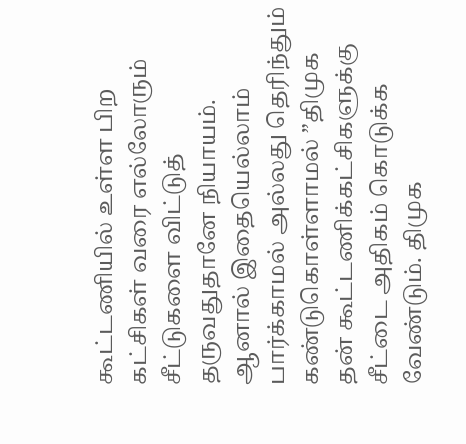கூட்டணியில் உள்ள பிற கட்சிகள் வரை எல்லோரும் சீட்டுகளை விட்டுத் தருவதுதானே நியாயம். ஆனால் இதையெல்லாம் பார்க்காமல் அல்லது தெரிந்தும் கண்டுகொள்ளாமல் ”திமுக தன் கூட்டணிக்கட்சிகளுக்கு சீட்டை அதிகம் கொடுக்க வேண்டும். திமுக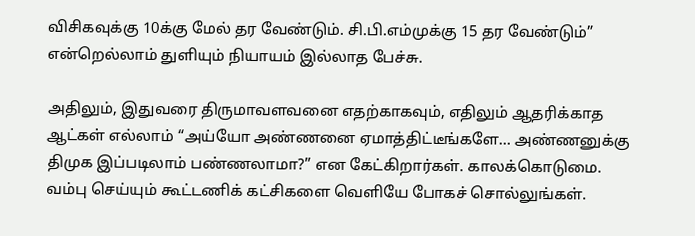விசிகவுக்கு 10க்கு மேல் தர வேண்டும். சி.பி.எம்முக்கு 15 தர வேண்டும்” என்றெல்லாம் துளியும் நியாயம் இல்லாத பேச்சு.

அதிலும், இதுவரை திருமாவளவனை எதற்காகவும், எதிலும் ஆதரிக்காத ஆட்கள் எல்லாம் “அய்யோ அண்ணனை ஏமாத்திட்டீங்களே… அண்ணனுக்கு திமுக இப்படிலாம் பண்ணலாமா?” என கேட்கிறார்கள். காலக்கொடுமை. வம்பு செய்யும் கூட்டணிக் கட்சிகளை வெளியே போகச் சொல்லுங்கள்.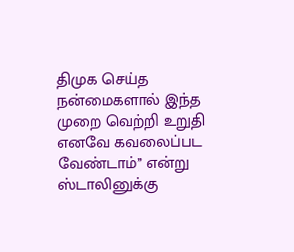திமுக செய்த நன்மைகளால் இந்த முறை வெற்றி உறுதி எனவே கவலைப்பட வேண்டாம்’’ என்று ஸ்டாலினுக்கு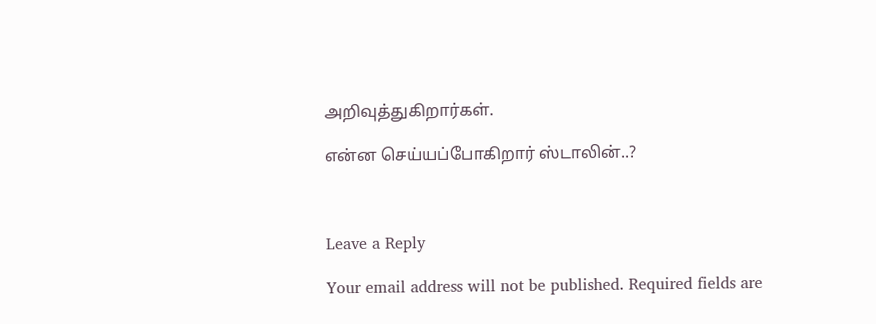அறிவுத்துகிறார்கள்.

என்ன செய்யப்போகிறார் ஸ்டாலின்..?



Leave a Reply

Your email address will not be published. Required fields are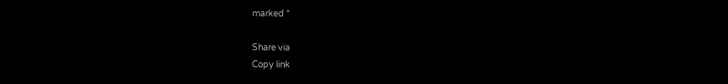marked *

Share via
Copy link